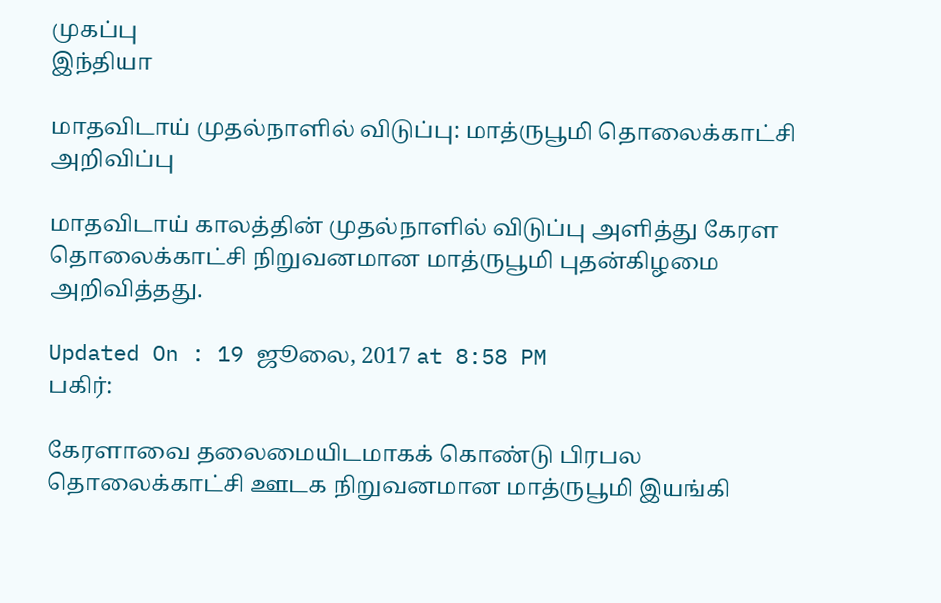முகப்பு
இந்தியா

மாதவிடாய் முதல்நாளில் விடுப்பு: மாத்ருபூமி தொலைக்காட்சி அறிவிப்பு

மாதவிடாய் காலத்தின் முதல்நாளில் விடுப்பு அளித்து கேரள தொலைக்காட்சி நிறுவனமான மாத்ருபூமி புதன்கிழமை அறிவித்தது.

Updated On : 19 ஜூலை, 2017 at 8:58 PM
பகிர்:

கேரளாவை தலைமையிடமாகக் கொண்டு பிரபல தொலைக்காட்சி ஊடக நிறுவனமான மாத்ருபூமி இயங்கி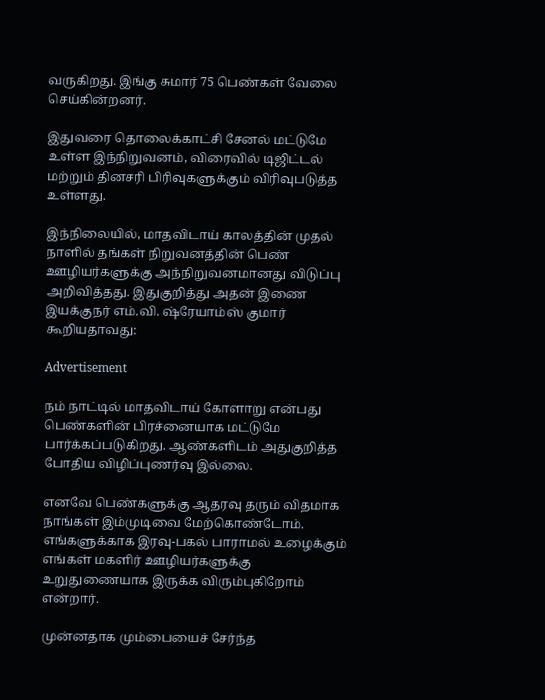வருகிறது. இங்கு சுமார் 75 பெண்கள் வேலை செய்கின்றனர்.

இதுவரை தொலைக்காட்சி சேனல் மட்டுமே உள்ள இந்நிறுவனம், விரைவில் டிஜிட்டல் மற்றும் தினசரி பிரிவுகளுக்கும் விரிவுபடுத்த உள்ளது.

இந்நிலையில், மாதவிடாய் காலத்தின் முதல் நாளில் தங்கள் நிறுவனத்தின் பெண் ஊழியர்களுக்கு அந்நிறுவனமானது விடுப்பு அறிவித்தது. இதுகுறித்து அதன் இணை இயக்குநர் எம்.வி. ஷ்ரேயாம்ஸ் குமார் கூறியதாவது:

Advertisement

நம் நாட்டில் மாதவிடாய் கோளாறு என்பது பெண்களின் பிரச்னையாக மட்டுமே பார்க்கப்படுகிறது. ஆண்களிடம் அதுகுறித்த போதிய விழிப்புணர்வு இல்லை.

எனவே பெண்களுக்கு ஆதரவு தரும் விதமாக நாங்கள் இம்முடிவை மேற்கொண்டோம். எங்களுக்காக இரவு-பகல் பாராமல் உழைக்கும் எங்கள் மகளிர் ஊழியர்களுக்கு உறுதுணையாக இருக்க விரும்புகிறோம் என்றார்.

முன்னதாக மும்பையைச் சேர்ந்த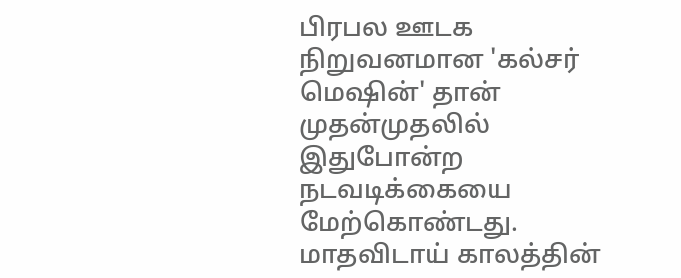பிரபல ஊடக நிறுவனமான 'கல்சர் மெஷின்' தான் முதன்முதலில் இதுபோன்ற நடவடிக்கையை மேற்கொண்டது. மாதவிடாய் காலத்தின்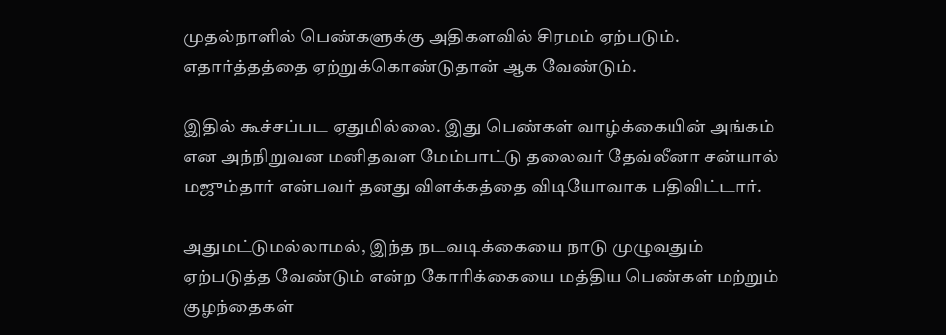முதல்நாளில் பெண்களுக்கு அதிகளவில் சிரமம் ஏற்படும். எதார்த்தத்தை ஏற்றுக்கொண்டுதான் ஆக வேண்டும்.

இதில் கூச்சப்பட ஏதுமில்லை. இது பெண்கள் வாழ்க்கையின் அங்கம் என அந்நிறுவன மனிதவள மேம்பாட்டு தலைவர் தேவ்லீனா சன்யால் மஜும்தார் என்பவர் தனது விளக்கத்தை விடியோவாக பதிவிட்டார்.

அதுமட்டுமல்லாமல், இந்த நடவடிக்கையை நாடு முழுவதும் ஏற்படுத்த வேண்டும் என்ற கோரிக்கையை மத்திய பெண்கள் மற்றும் குழந்தைகள்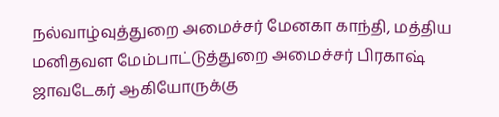நல்வாழ்வுத்துறை அமைச்சர் மேனகா காந்தி, மத்திய மனிதவள மேம்பாட்டுத்துறை அமைச்சர் பிரகாஷ் ஜாவடேகர் ஆகியோருக்கு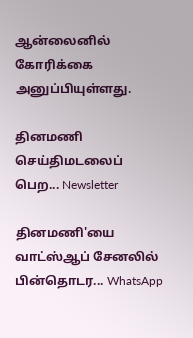ஆன்லைனில் கோரிக்கை அனுப்பியுள்ளது.

தினமணி செய்திமடலைப் பெற... Newsletter

தினமணி'யை வாட்ஸ்ஆப் சேனலில் பின்தொடர... WhatsApp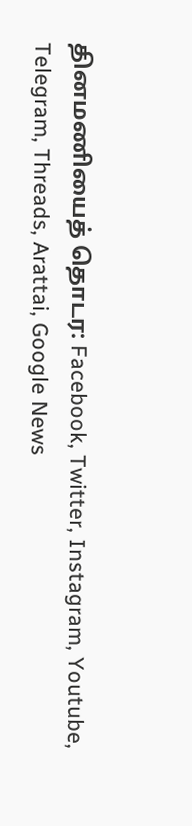தினமணியைத் தொடர: Facebook, Twitter, Instagram, Youtube, Telegram, Threads, Arattai, Google News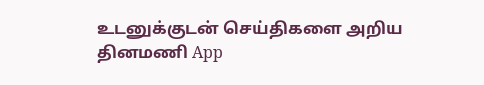உடனுக்குடன் செய்திகளை அறிய தினமணி App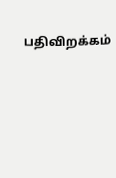பதிவிறக்கம்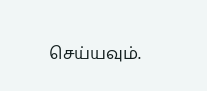செய்யவும்.